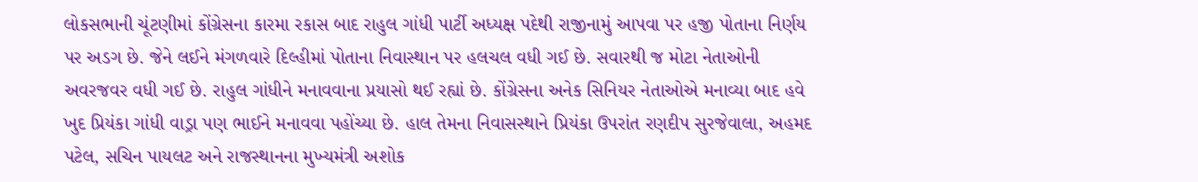લોકસભાની ચૂંટણીમાં કોંગ્રેસના કારમા રકાસ બાદ રાહુલ ગાંધી પાર્ટી અધ્યક્ષ પદેથી રાજીનામું આપવા પર હજી પોતાના નિર્ણય પર અડગ છે. જેને લઈને મંગળવારે દિલ્હીમાં પોતાના નિવાસ્થાન પર હલચલ વધી ગઈ છે. સવારથી જ મોટા નેતાઓની અવરજવર વધી ગઈ છે. રાહુલ ગાંધીને મનાવવાના પ્રયાસો થઈ રહ્યાં છે. કોંગ્રેસના અનેક સિનિયર નેતાઓએ મનાવ્યા બાદ હવે ખુદ પ્રિયંકા ગાંધી વાડ્રા પણ ભાઈને મનાવવા પહોંચ્યા છે. હાલ તેમના નિવાસસ્થાને પ્રિયંકા ઉપરાંત રણદીપ સુરજેવાલા, અહમદ પટેલ, સચિન પાયલટ અને રાજસ્થાનના મુખ્યમંત્રી અશોક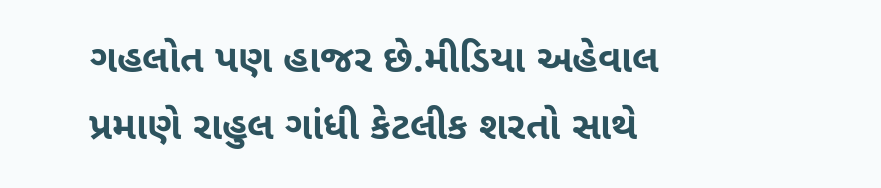ગહલોત પણ હાજર છે.મીડિયા અહેવાલ પ્રમાણે રાહુલ ગાંધી કેટલીક શરતો સાથે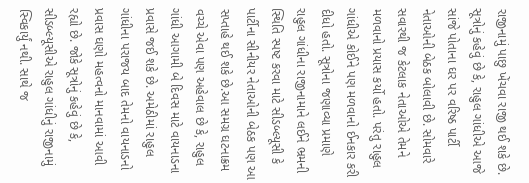રાજીનામું પાછુ ખેંચવા રાજી થઈ શકે છે. સૂત્રોનું કહેવું છે કે, રાહુલ ગાંધીએ આજે સાંજે પોતાના ઘર પર વરિષ્ઠ પાર્ટી નેતાઓની બેઠક બોલાવી છે. સોમવારે સવારથી જ કેટલાક નેતાઓએ તેમને મળવાનો પ્રયાસ કર્યો હતો. પરંતુ રાહુલ ગાંધીએ કોઈને પણ મળવાનો ઈનકાર કરી દીધો હતો. સૂત્રોના જણાવ્યા પ્રમાણે રાહુલ ગાંધીના રાજીનામાને લઈને ભ્રમની સ્થિતિ સ્પષ્ટ કરવા માટે સીડબ્લ્યૂસી કે પાર્ટીના સીનીયર નેતાઓની બેઠક પણ આ સપ્તાહે થઈ શકે છે.આ સમગ્ર ઘટનાક્રમ વચ્ચે એવા પણ અહેવાલ છે કે, રાહુલ ગાંધી આગામી બે દિવસ માટે વાયનાડના પ્રવાસે જઈ શકે છે. અમેઠીમાં રાહુલ ગાંધીના પરાજય બાદ તેમનો વાયનાડનો પ્રવાસ ઘણો મહત્વનો માનવામાં આવી રહ્યો છે. જોકે સૂત્રોનું કહેવું છે કે, સીડબ્લ્યૂસીએ રાહુલ ગાંધીનું રાજીનામું સ્વિકાર્યું નથી. સાથે જ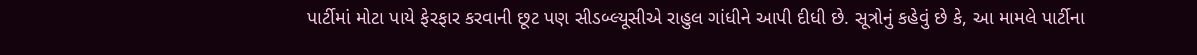પાર્ટીમાં મોટા પાયે ફેરફાર કરવાની છૂટ પણ સીડબ્લ્યૂસીએ રાહુલ ગાંધીને આપી દીધી છે. સૂત્રોનું કહેવું છે કે, આ મામલે પાર્ટીના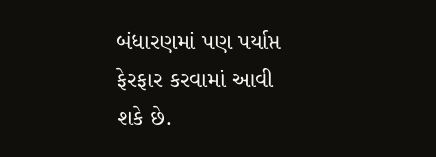બંધારણમાં પણ પર્યાપ્ત ફેરફાર કરવામાં આવી શકે છે.